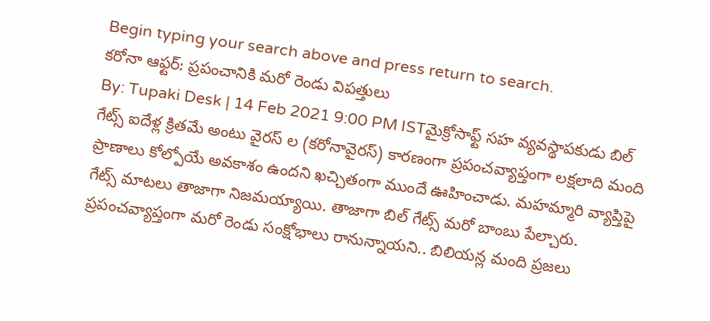Begin typing your search above and press return to search.
కరోనా ఆఫ్టర్: ప్రపంచానికి మరో రెండు విపత్తులు
By: Tupaki Desk | 14 Feb 2021 9:00 PM ISTమైక్రోసాఫ్ట్ సహ వ్యవస్థాపకుడు బిల్ గేట్స్ ఐదేళ్ల క్రితమే అంటు వైరస్ ల (కరోనావైరస్) కారణంగా ప్రపంచవ్యాప్తంగా లక్షలాది మంది ప్రాణాలు కోల్పోయే అవకాశం ఉందని ఖచ్చితంగా ముందే ఊహించాడు. మహమ్మారి వ్యాప్తిపై గేట్స్ మాటలు తాజాగా నిజమయ్యాయి. తాజాగా బిల్ గేట్స్ మరో బాంబు పేల్చారు. ప్రపంచవ్యాప్తంగా మరో రెండు సంక్షోభాలు రానున్నాయని.. బిలియన్ల మంది ప్రజలు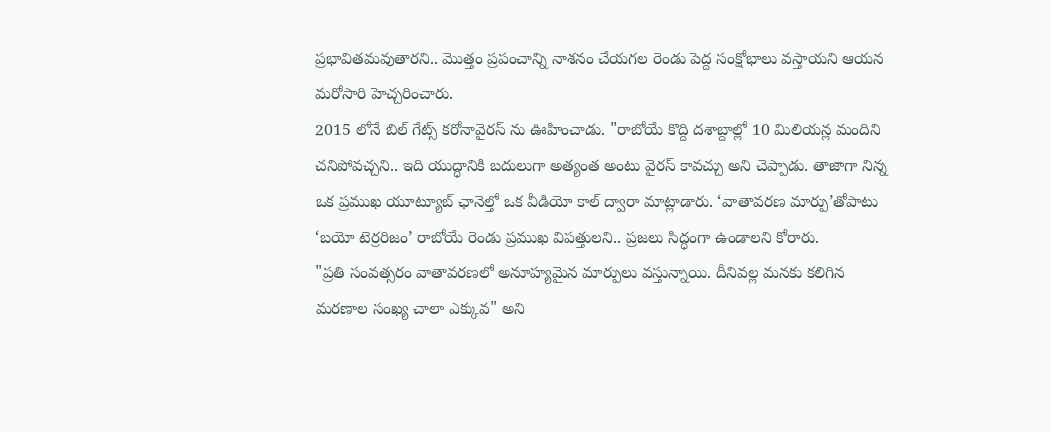ప్రభావితమవుతారని.. మొత్తం ప్రపంచాన్ని నాశనం చేయగల రెండు పెద్ద సంక్షోభాలు వస్తాయని ఆయన మరోసారి హెచ్చరించారు.
2015 లోనే బిల్ గేట్స్ కరోనావైరస్ ను ఊహించాడు. "రాబోయే కొద్ది దశాబ్దాల్లో 10 మిలియన్ల మందిని చనిపోవచ్చని.. ఇది యుద్ధానికి బదులుగా అత్యంత అంటు వైరస్ కావచ్చు అని చెప్పాడు. తాజాగా నిన్న ఒక ప్రముఖ యూట్యూబ్ ఛానెల్తో ఒక వీడియో కాల్ ద్వారా మాట్లాడారు. ‘వాతావరణ మార్పు’తోపాటు ‘బయో టెర్రరిజం’ రాబోయే రెండు ప్రముఖ విపత్తులని.. ప్రజలు సిద్ధంగా ఉండాలని కోరారు.
"ప్రతి సంవత్సరం వాతావరణలో అనూహ్యమైన మార్పులు వస్తున్నాయి. దీనివల్ల మనకు కలిగిన మరణాల సంఖ్య చాలా ఎక్కువ" అని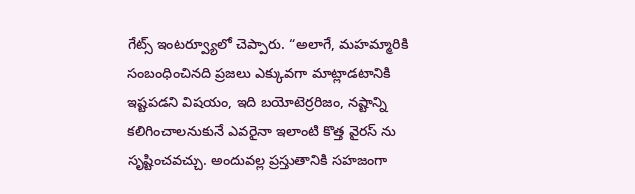గేట్స్ ఇంటర్వ్యూలో చెప్పారు. “అలాగే, మహమ్మారికి సంబంధించినది ప్రజలు ఎక్కువగా మాట్లాడటానికి ఇష్టపడని విషయం, ఇది బయోటెర్రరిజం, నష్టాన్ని కలిగించాలనుకునే ఎవరైనా ఇలాంటి కొత్త వైరస్ ను సృష్టించవచ్చు. అందువల్ల ప్రస్తుతానికి సహజంగా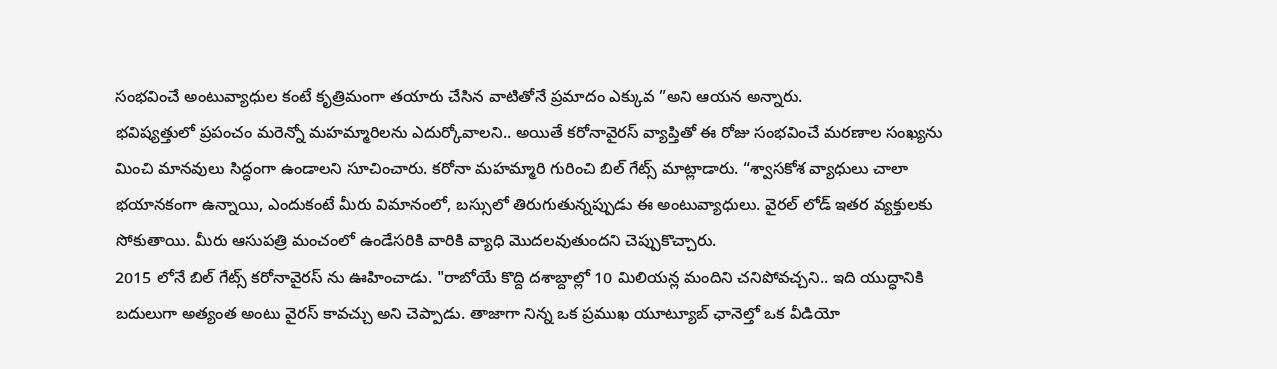సంభవించే అంటువ్యాధుల కంటే కృత్రిమంగా తయారు చేసిన వాటితోనే ప్రమాదం ఎక్కువ ”అని ఆయన అన్నారు.
భవిష్యత్తులో ప్రపంచం మరెన్నో మహమ్మారిలను ఎదుర్కోవాలని.. అయితే కరోనావైరస్ వ్యాప్తితో ఈ రోజు సంభవించే మరణాల సంఖ్యను మించి మానవులు సిద్ధంగా ఉండాలని సూచించారు. కరోనా మహమ్మారి గురించి బిల్ గేట్స్ మాట్లాడారు. “శ్వాసకోశ వ్యాధులు చాలా భయానకంగా ఉన్నాయి, ఎందుకంటే మీరు విమానంలో, బస్సులో తిరుగుతున్నప్పుడు ఈ అంటువ్యాధులు. వైరల్ లోడ్ ఇతర వ్యక్తులకు సోకుతాయి. మీరు ఆసుపత్రి మంచంలో ఉండేసరికి వారికి వ్యాధి మొదలవుతుందని చెప్పుకొచ్చారు.
2015 లోనే బిల్ గేట్స్ కరోనావైరస్ ను ఊహించాడు. "రాబోయే కొద్ది దశాబ్దాల్లో 10 మిలియన్ల మందిని చనిపోవచ్చని.. ఇది యుద్ధానికి బదులుగా అత్యంత అంటు వైరస్ కావచ్చు అని చెప్పాడు. తాజాగా నిన్న ఒక ప్రముఖ యూట్యూబ్ ఛానెల్తో ఒక వీడియో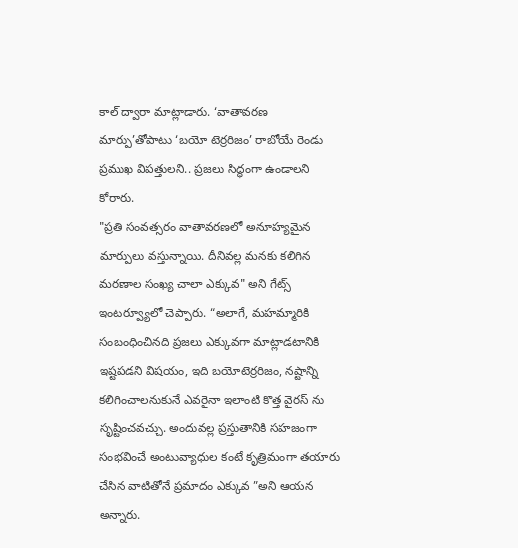కాల్ ద్వారా మాట్లాడారు. ‘వాతావరణ మార్పు’తోపాటు ‘బయో టెర్రరిజం’ రాబోయే రెండు ప్రముఖ విపత్తులని.. ప్రజలు సిద్ధంగా ఉండాలని కోరారు.
"ప్రతి సంవత్సరం వాతావరణలో అనూహ్యమైన మార్పులు వస్తున్నాయి. దీనివల్ల మనకు కలిగిన మరణాల సంఖ్య చాలా ఎక్కువ" అని గేట్స్ ఇంటర్వ్యూలో చెప్పారు. “అలాగే, మహమ్మారికి సంబంధించినది ప్రజలు ఎక్కువగా మాట్లాడటానికి ఇష్టపడని విషయం, ఇది బయోటెర్రరిజం, నష్టాన్ని కలిగించాలనుకునే ఎవరైనా ఇలాంటి కొత్త వైరస్ ను సృష్టించవచ్చు. అందువల్ల ప్రస్తుతానికి సహజంగా సంభవించే అంటువ్యాధుల కంటే కృత్రిమంగా తయారు చేసిన వాటితోనే ప్రమాదం ఎక్కువ ”అని ఆయన అన్నారు.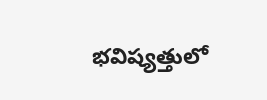భవిష్యత్తులో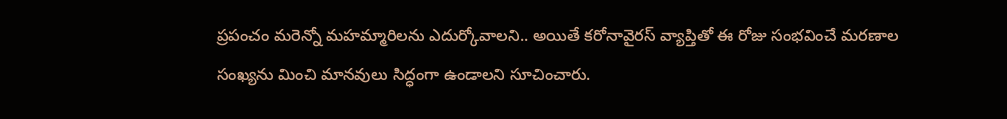ప్రపంచం మరెన్నో మహమ్మారిలను ఎదుర్కోవాలని.. అయితే కరోనావైరస్ వ్యాప్తితో ఈ రోజు సంభవించే మరణాల సంఖ్యను మించి మానవులు సిద్ధంగా ఉండాలని సూచించారు.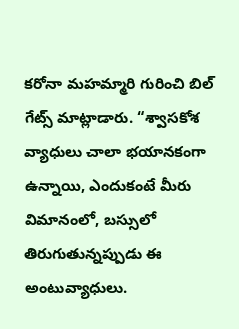కరోనా మహమ్మారి గురించి బిల్ గేట్స్ మాట్లాడారు. “శ్వాసకోశ వ్యాధులు చాలా భయానకంగా ఉన్నాయి, ఎందుకంటే మీరు విమానంలో, బస్సులో తిరుగుతున్నప్పుడు ఈ అంటువ్యాధులు.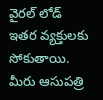వైరల్ లోడ్ ఇతర వ్యక్తులకు సోకుతాయి. మీరు ఆసుపత్రి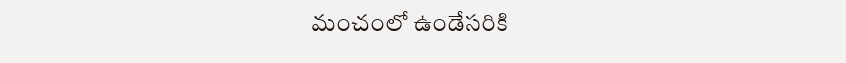మంచంలో ఉండేసరికి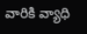వారికి వ్యాధి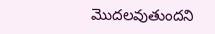మొదలవుతుందని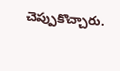చెప్పుకొచ్చారు.